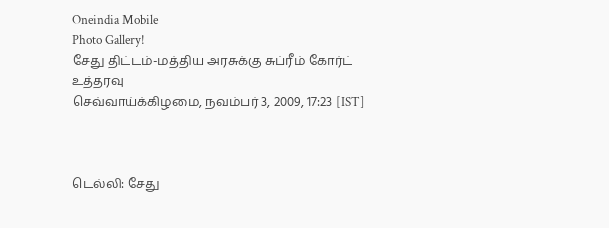Oneindia Mobile
Photo Gallery!
சேது திட்டம்-மத்திய அரசுக்கு சுப்ரீம் கோர்ட் உத்தரவு
செவ்வாய்க்கிழமை, நவம்பர் 3, 2009, 17:23 [IST]



டெல்லி: சேது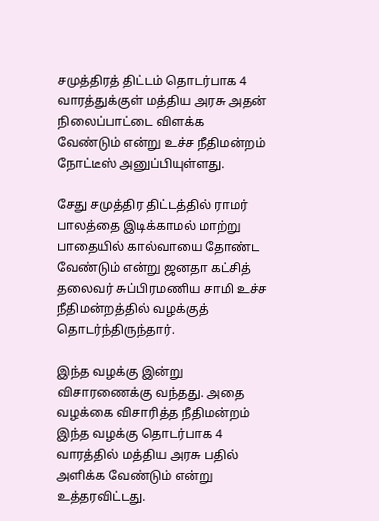சமுத்திரத் திட்டம் தொடர்பாக 4 வாரத்துக்குள் மத்திய அரசு அதன் நிலைப்பாட்டை ‌விளக்க வேண்டும் என்று உச்ச நீதிமன்றம் நோட்டீஸ் அனுப்பியுள்ளது.

சேது சமுத்திர திட்டத்தில் ராமர் பாலத்தை இடிக்காமல் மாற்று பாதையில் கால்வாயை தோண்ட வேண்டும் என்று ஜனதா கட்சித் தலைவர் சுப்பிரமணிய சாமி உச்ச நீதிமன்றத்தில் வழக்குத் தொடர்ந்திருந்தார்.

இந்த வழக்கு இன்று விசாரணைக்கு வந்தது. அதை வழக்கை விசாரித்த நீதிமன்றம் இந்த வழக்கு தொடர்பாக 4 வாரத்தில் மத்திய அரசு பதில் அளிக்க வேண்டும் என்று உத்தரவிட்டது.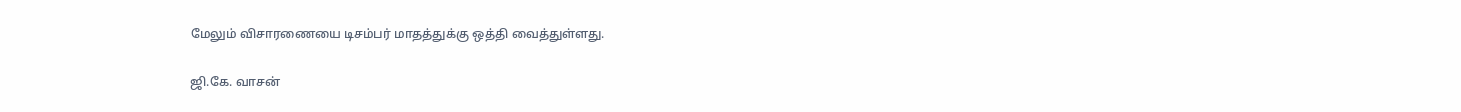மேலும் விசாரணை‌யை டிசம்பர் மாதத்துக்கு ஒத்தி வைத்துள்ளது.

ஜி.கே. வாசன்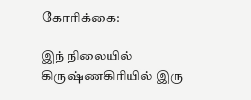கோரிக்கை:

இந் நிலையில் கிருஷ்ணகிரியில் இரு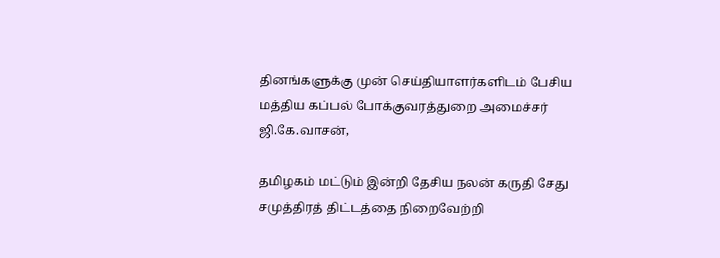தினங்களுக்கு முன் செய்தியாளர்களிடம் பேசிய மத்திய கப்பல் போக்குவரத்துறை அமைச்சர் ஜி.கே.வாசன்,

தமிழகம் மட்டும் இன்றி தேசிய நலன் கருதி சேது சமுத்திரத் திட்டத்தை நிறைவேற்றி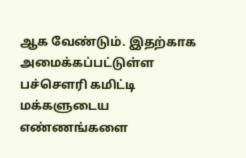ஆக வேண்டும். இதற்காக அமைக்கப்பட்டுள்ள பச்செளரி கமிட்டி மக்களுடைய எண்ணங்களை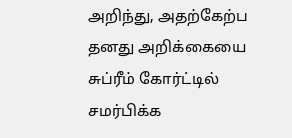அறிந்து, அதற்கேற்ப தனது அறிக்கையை சுப்ரீம் கோர்ட்டில் சமர்பிக்க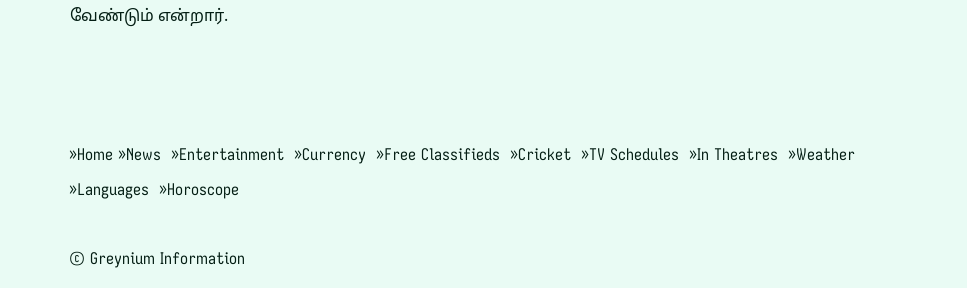வேண்டும் என்றார்.



»Home »News  »Entertainment  »Currency  »Free Classifieds  »Cricket  »TV Schedules  »In Theatres  »Weather  »Languages  »Horoscope

© Greynium Information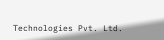Technologies Pvt. Ltd.